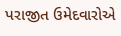પરાજીત ઉમેદવારોએ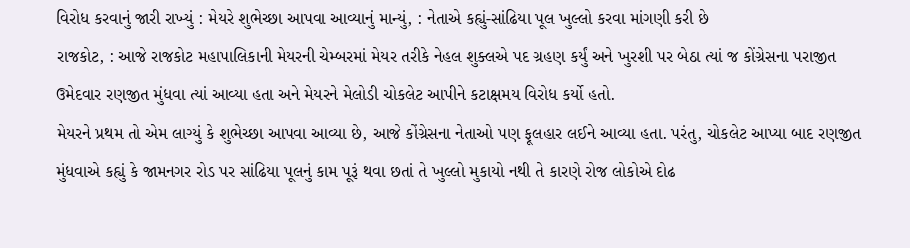વિરોધ કરવાનું જારી રાખ્યું : મેયરે શુભેચ્છા આપવા આવ્યાનું માન્યું, : નેતાએ કહ્યું-સાંઢિયા પૂલ ખુલ્લો કરવા માંગણી કરી છે
રાજકોટ, : આજે રાજકોટ મહાપાલિકાની મેયરની ચેમ્બરમાં મેયર તરીકે નેહલ શુક્લએ પદ ગ્રહણ કર્યું અને ખુરશી પર બેઠા ત્યાં જ કોંગ્રેસના પરાજીત ઉમેદવાર રણજીત મુંધવા ત્યાં આવ્યા હતા અને મેયરને મેલોડી ચોકલેટ આપીને કટાક્ષમય વિરોધ કર્યો હતો.
મેયરને પ્રથમ તો એમ લાગ્યું કે શુભેચ્છા આપવા આવ્યા છે, આજે કોંગ્રેસના નેતાઓ પણ ફૂલહાર લઈને આવ્યા હતા. પરંતુ, ચોકલેટ આપ્યા બાદ રણજીત મુંધવાએ કહ્યું કે જામનગર રોડ પર સાંઢિયા પૂલનું કામ પૂરૂં થવા છતાં તે ખુલ્લો મુકાયો નથી તે કારણે રોજ લોકોએ દોઢ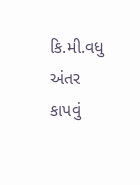કિ.મી.વધુ અંતર કાપવું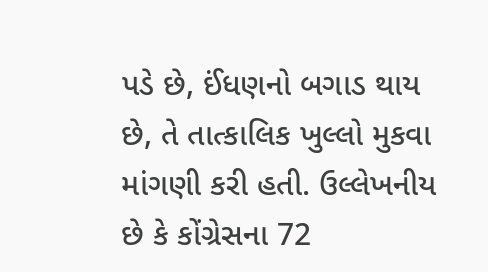પડે છે, ઈંધણનો બગાડ થાય છે, તે તાત્કાલિક ખુલ્લો મુકવા માંગણી કરી હતી. ઉલ્લેખનીય છે કે કોંગ્રેસના 72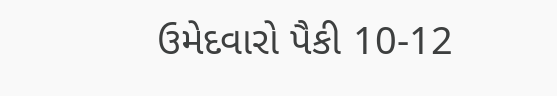ઉમેદવારો પૈકી 10-12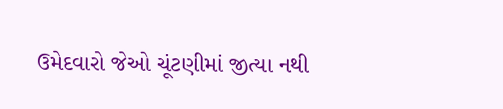ઉમેદવારો જેઓ ચૂંટણીમાં જીત્યા નથી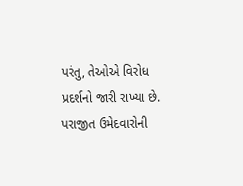પરંતુ, તેઓએ વિરોધ પ્રદર્શનો જારી રાખ્યા છે. પરાજીત ઉમેદવારોની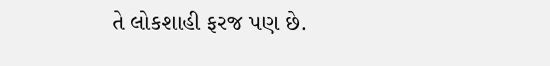તે લોકશાહી ફરજ પણ છે.